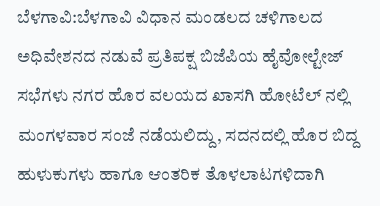ಬೆಳಗಾವಿ:ಬೆಳಗಾವಿ ವಿಧಾನ ಮಂಡಲದ ಚಳಿಗಾಲದ ಅಧಿವೇಶನದ ನಡುವೆ ಪ್ರತಿಪಕ್ಷ ಬಿಜೆಪಿಯ ಹೈವೋಲ್ಟೇಜ್ ಸಭೆಗಳು ನಗರ ಹೊರ ವಲಯದ ಖಾಸಗಿ ಹೋಟೆಲ್ ನಲ್ಲಿ ಮಂಗಳವಾರ ಸಂಜೆ ನಡೆಯಲಿದ್ದು, ಸದನದಲ್ಲಿ ಹೊರ ಬಿದ್ದ ಹುಳುಕುಗಳು ಹಾಗೂ ಆಂತರಿಕ ತೊಳಲಾಟಗಳಿದಾಗಿ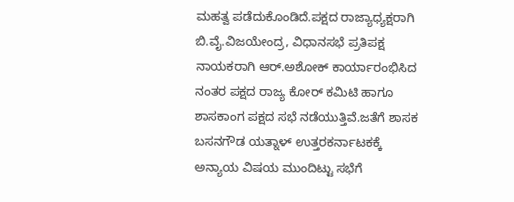ಮಹತ್ವ ಪಡೆದುಕೊಂಡಿದೆ.ಪಕ್ಷದ ರಾಜ್ಯಾಧ್ಯಕ್ಷರಾಗಿ ಬಿ.ವೈ.ವಿಜಯೇಂದ್ರ, ವಿಧಾನಸಭೆ ಪ್ರತಿಪಕ್ಷ ನಾಯಕರಾಗಿ ಆರ್.ಅಶೋಕ್ ಕಾರ್ಯಾರಂಭಿಸಿದ ನಂತರ ಪಕ್ಷದ ರಾಜ್ಯ ಕೋರ್ ಕಮಿಟಿ ಹಾಗೂ ಶಾಸಕಾಂಗ ಪಕ್ಷದ ಸಭೆ ನಡೆಯುತ್ತಿವೆ.ಜತೆಗೆ ಶಾಸಕ ಬಸನಗೌಡ ಯತ್ನಾಳ್ ಉತ್ತರಕರ್ನಾಟಕಕ್ಕೆ ಅನ್ಯಾಯ ವಿಷಯ ಮುಂದಿಟ್ಟು ಸಭೆಗೆ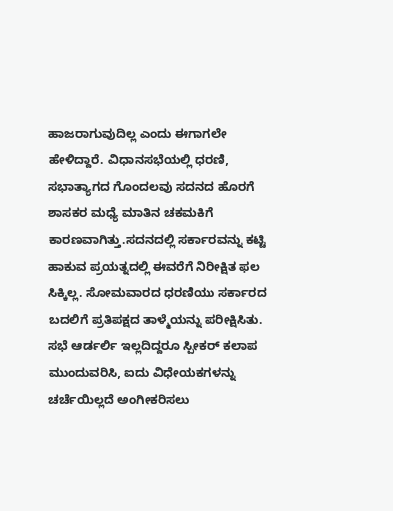ಹಾಜರಾಗುವುದಿಲ್ಲ ಎಂದು ಈಗಾಗಲೇ ಹೇಳಿದ್ದಾರೆ. ವಿಧಾನಸಭೆಯಲ್ಲಿ ಧರಣಿ, ಸಭಾತ್ಯಾಗದ ಗೊಂದಲವು ಸದನದ ಹೊರಗೆ ಶಾಸಕರ ಮಧ್ಯೆ ಮಾತಿನ ಚಕಮಕಿಗೆ ಕಾರಣವಾಗಿತ್ತು.ಸದನದಲ್ಲಿ ಸರ್ಕಾರವನ್ನು ಕಟ್ಟಿ ಹಾಕುವ ಪ್ರಯತ್ನದಲ್ಲಿ ಈವರೆಗೆ ನಿರೀಕ್ಷಿತ ಫಲ ಸಿಕ್ಕಿಲ್ಲ. ಸೋಮವಾರದ ಧರಣಿಯು ಸರ್ಕಾರದ ಬದಲಿಗೆ ಪ್ರತಿಪಕ್ಷದ ತಾಳ್ಮೆಯನ್ನು ಪರೀಕ್ಷಿಸಿತು. ಸಭೆ ಆರ್ಡರ್ಲಿ ಇಲ್ಲದಿದ್ದರೂ ಸ್ಪೀಕರ್ ಕಲಾಪ ಮುಂದುವರಿಸಿ, ಐದು ವಿಧೇಯಕಗಳನ್ನು ಚರ್ಚೆಯಿಲ್ಲದೆ ಅಂಗೀಕರಿಸಲು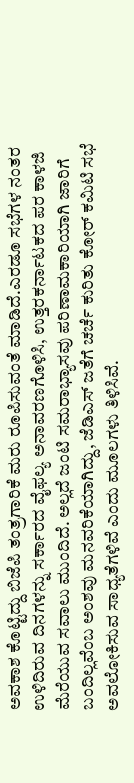ಅವಕಾಶ ಕೊಟ್ಟಿದ್ದು ಬಿಜೆಪಿ ತಂತ್ರಗಾರಿಕೆ ಮರು ರೂಪಿಸುವಂತೆ ಮಾಡಿದೆ.ಎರಡೂ ಸಭೆಗಳ ನಂತರ ಉಳಿದಿರುವ ದಿನಗಳನ್ನು ಸರ್ಕಾರದ ವೈಫಲ್ಯ ಅನಾವರಣಗೊಳಿಸಿ, ಉತ್ತರಕರ್ನಾಟಕದ ಪರ ಕಾಳಜಿ ಮೆರೆಯುವ ಸವಾಲು ಮುಂದಿದೆ. ಅಲ್ಲದೆ ಜಂಟಿ ಸಮರಾಭ್ಯಾಸವು ಪರಿಣಾಮಕಾರಿಯಾಗಿ ಜಾರಿಗೆ ಬಂದಿಲ್ಲವೆಂಬ ಅಂಶವು ಮನವರಿಕೆಯಾಗಿದ್ದು, ಜೆಡಿಎಸ್ ಜತೆಗೆ ಚರ್ಚೆ ಕುರಿತು ಕೋರ್ ಕಮಿಟಿ ಸಭೆ ಅವಲೋಕಿಸುವ ಸಾಧ್ಯತೆಗಳಿವೆ ಎಂದು ಮೂಲಗಳು ತಿಳಿಸಿವೆ.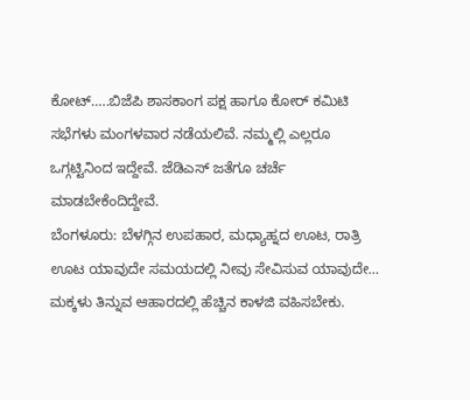ಕೋಟ್…..ಬಿಜೆಪಿ ಶಾಸಕಾಂಗ ಪಕ್ಷ ಹಾಗೂ ಕೋರ್ ಕಮಿಟಿ ಸಭೆಗಳು ಮಂಗಳವಾರ ನಡೆಯಲಿವೆ. ನಮ್ಮಲ್ಲಿ ಎಲ್ಲರೂ ಒಗ್ಗಟ್ಟಿನಿಂದ ಇದ್ದೇವೆ. ಜೆಡಿಎಸ್ ಜತೆಗೂ ಚರ್ಚೆ ಮಾಡಬೇಕೆಂದಿದ್ದೇವೆ.
ಬೆಂಗಳೂರು: ಬೆಳಗ್ಗಿನ ಉಪಹಾರ, ಮಧ್ಯಾಹ್ನದ ಊಟ, ರಾತ್ರಿ ಊಟ ಯಾವುದೇ ಸಮಯದಲ್ಲಿ ನೀವು ಸೇವಿಸುವ ಯಾವುದೇ…
ಮಕ್ಕಳು ತಿನ್ನುವ ಆಹಾರದಲ್ಲಿ ಹೆಚ್ಚಿನ ಕಾಳಜಿ ವಹಿಸಬೇಕು.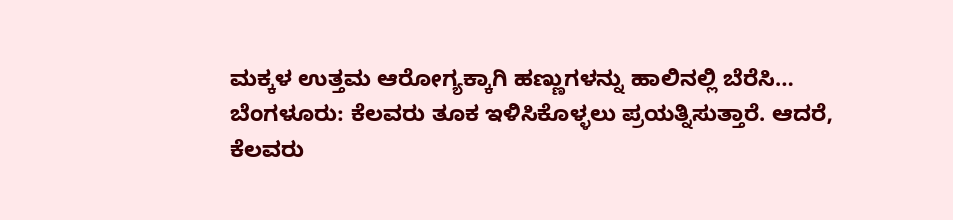ಮಕ್ಕಳ ಉತ್ತಮ ಆರೋಗ್ಯಕ್ಕಾಗಿ ಹಣ್ಣುಗಳನ್ನು ಹಾಲಿನಲ್ಲಿ ಬೆರೆಸಿ…
ಬೆಂಗಳೂರು: ಕೆಲವರು ತೂಕ ಇಳಿಸಿಕೊಳ್ಳಲು ಪ್ರಯತ್ನಿಸುತ್ತಾರೆ. ಆದರೆ, ಕೆಲವರು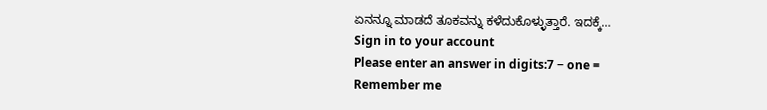ಏನನ್ನೂ ಮಾಡದೆ ತೂಕವನ್ನು ಕಳೆದುಕೊಳ್ಳುತ್ತಾರೆ. ಇದಕ್ಕೆ…
Sign in to your account
Please enter an answer in digits:7 − one =
Remember me